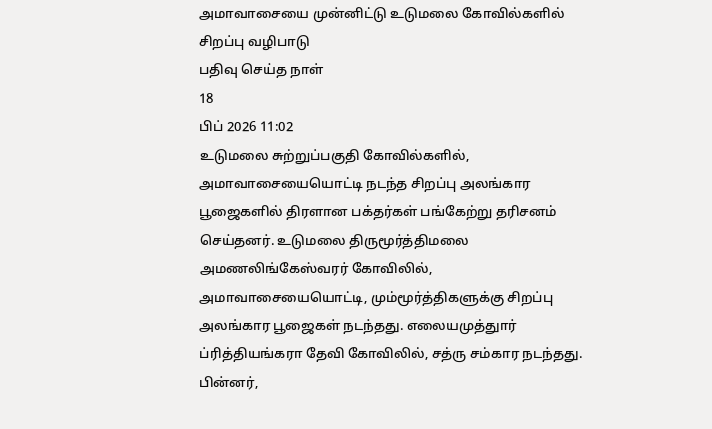அமாவாசையை முன்னிட்டு உடுமலை கோவில்களில் சிறப்பு வழிபாடு
பதிவு செய்த நாள்
18
பிப் 2026 11:02
உடுமலை சுற்றுப்பகுதி கோவில்களில், அமாவாசையையொட்டி நடந்த சிறப்பு அலங்கார பூஜைகளில் திரளான பக்தர்கள் பங்கேற்று தரிசனம் செய்தனர். உடுமலை திருமூர்த்திமலை அமணலிங்கேஸ்வரர் கோவிலில், அமாவாசையையொட்டி, மும்மூர்த்திகளுக்கு சிறப்பு அலங்கார பூஜைகள் நடந்தது. எலையமுத்துார் ப்ரித்தியங்கரா தேவி கோவிலில், சத்ரு சம்கார நடந்தது. பின்னர்,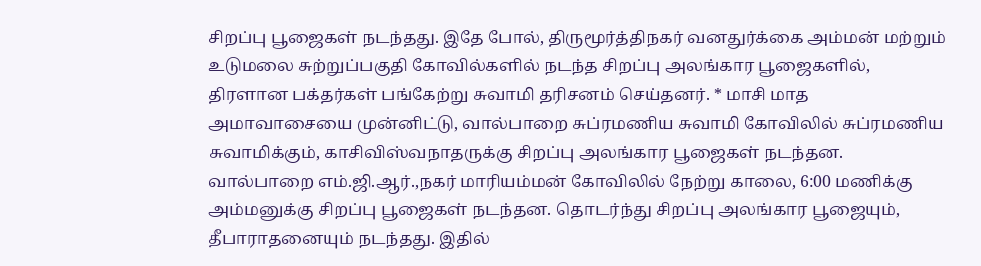சிறப்பு பூஜைகள் நடந்தது. இதே போல், திருமூர்த்திநகர் வனதுர்க்கை அம்மன் மற்றும் உடுமலை சுற்றுப்பகுதி கோவில்களில் நடந்த சிறப்பு அலங்கார பூஜைகளில், திரளான பக்தர்கள் பங்கேற்று சுவாமி தரிசனம் செய்தனர். * மாசி மாத அமாவாசையை முன்னிட்டு, வால்பாறை சுப்ரமணிய சுவாமி கோவிலில் சுப்ரமணிய சுவாமிக்கும், காசிவிஸ்வநாதருக்கு சிறப்பு அலங்கார பூஜைகள் நடந்தன. வால்பாறை எம்.ஜி.ஆர்.,நகர் மாரியம்மன் கோவிலில் நேற்று காலை, 6:00 மணிக்கு அம்மனுக்கு சிறப்பு பூஜைகள் நடந்தன. தொடர்ந்து சிறப்பு அலங்கார பூஜையும், தீபாராதனையும் நடந்தது. இதில்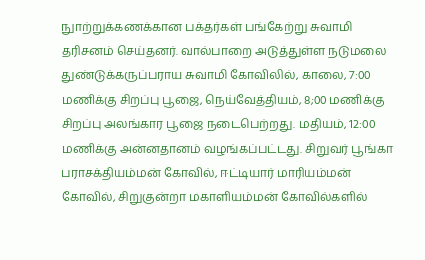நுாற்றுக்கணக்கான பக்தர்கள் பங்கேற்று சுவாமி தரிசனம் செய்தனர். வால்பாறை அடுத்துள்ள நடுமலை துண்டுக்கருப்பராய சுவாமி கோவிலில், காலை, 7:00 மணிக்கு சிறப்பு பூஜை, நெய்வேத்தியம், 8;00 மணிக்கு சிறப்பு அலங்கார பூஜை நடைபெற்றது. மதியம், 12:00 மணிக்கு அன்னதானம் வழங்கப்பட்டது. சிறுவர் பூங்கா பராசக்தியம்மன் கோவில், ஈட்டியார் மாரியம்மன் கோவில், சிறுகுன்றா மகாளியம்மன் கோவில்களில்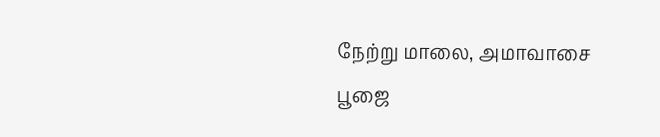நேற்று மாலை, அமாவாசை பூஜை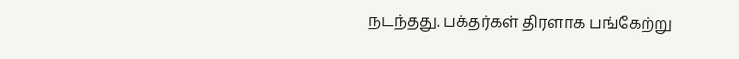நடந்தது. பக்தர்கள் திரளாக பங்கேற்று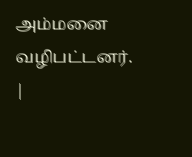அம்மனை வழிபட்டனர்.
|